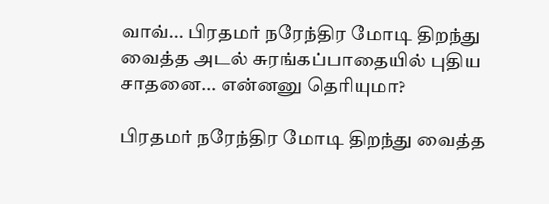வாவ்... பிரதமர் நரேந்திர மோடி திறந்து வைத்த அடல் சுரங்கப்பாதையில் புதிய சாதனை... என்னனு தெரியுமா?

பிரதமர் நரேந்திர மோடி திறந்து வைத்த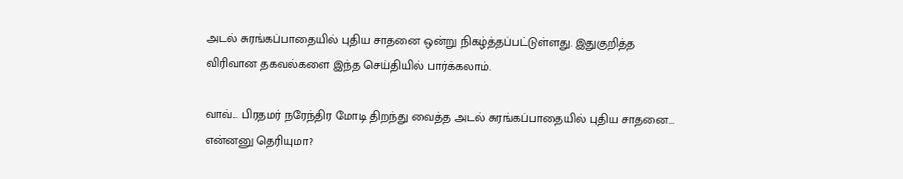அடல் சுரங்கப்பாதையில் புதிய சாதனை ஒன்று நிகழ்த்தப்பட்டுள்ளது. இதுகுறித்த விரிவான தகவல்களை இந்த செய்தியில் பார்க்கலாம்.

வாவ்... பிரதமர் நரேந்திர மோடி திறந்து வைத்த அடல் சுரங்கப்பாதையில் புதிய சாதனை... என்னனு தெரியுமா?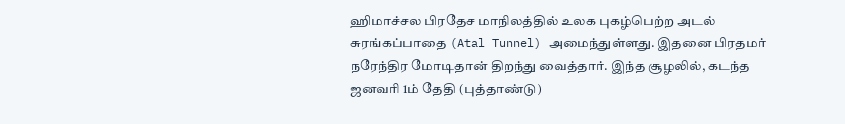ஹிமாச்சல பிரதேச மாநிலத்தில் உலக புகழ்பெற்ற அடல் சுரங்கப்பாதை (Atal Tunnel) அமைந்துள்ளது. இதனை பிரதமர் நரேந்திர மோடிதான் திறந்து வைத்தார். இந்த சூழலில், கடந்த ஜனவரி 1ம் தேதி (புத்தாண்டு)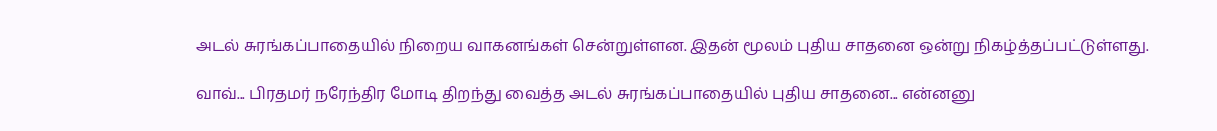அடல் சுரங்கப்பாதையில் நிறைய வாகனங்கள் சென்றுள்ளன. இதன் மூலம் புதிய சாதனை ஒன்று நிகழ்த்தப்பட்டுள்ளது.

வாவ்... பிரதமர் நரேந்திர மோடி திறந்து வைத்த அடல் சுரங்கப்பாதையில் புதிய சாதனை... என்னனு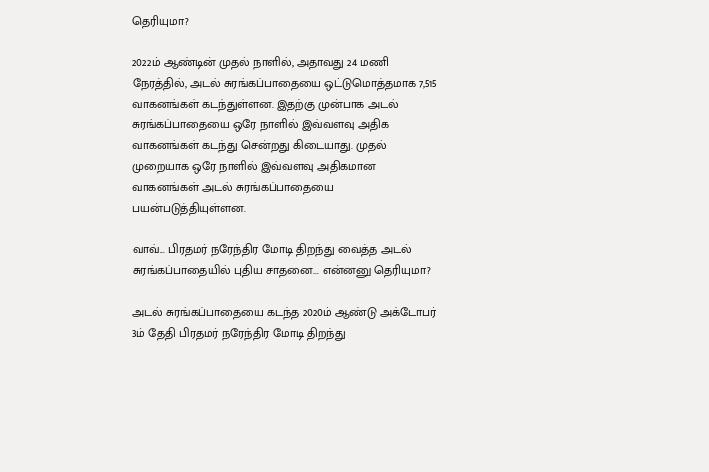தெரியுமா?

2022ம் ஆண்டின் முதல் நாளில், அதாவது 24 மணி நேரத்தில், அடல் சுரங்கப்பாதையை ஒட்டுமொத்தமாக 7,515 வாகனங்கள் கடந்துள்ளன. இதற்கு முன்பாக அடல் சுரங்கப்பாதையை ஒரே நாளில் இவ்வளவு அதிக வாகனங்கள் கடந்து சென்றது கிடையாது. முதல் முறையாக ஒரே நாளில் இவ்வளவு அதிகமான வாகனங்கள் அடல் சுரங்கப்பாதையை பயன்படுத்தியுள்ளன.

வாவ்... பிரதமர் நரேந்திர மோடி திறந்து வைத்த அடல் சுரங்கப்பாதையில் புதிய சாதனை... என்னனு தெரியுமா?

அடல் சுரங்கப்பாதையை கடந்த 2020ம் ஆண்டு அக்டோபர் 3ம் தேதி பிரதமர் நரேந்திர மோடி திறந்து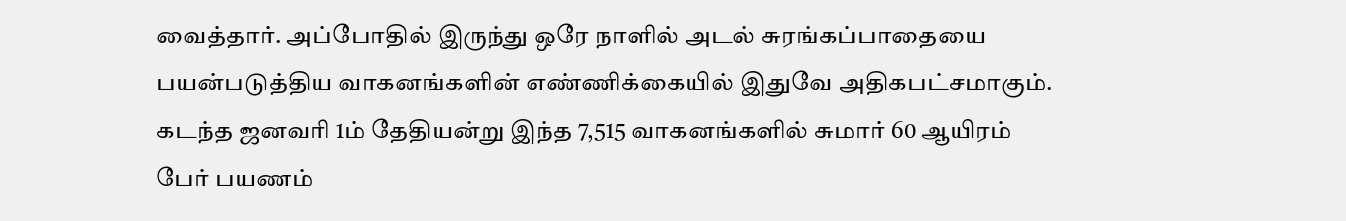வைத்தார். அப்போதில் இருந்து ஒரே நாளில் அடல் சுரங்கப்பாதையை பயன்படுத்திய வாகனங்களின் எண்ணிக்கையில் இதுவே அதிகபட்சமாகும். கடந்த ஜனவரி 1ம் தேதியன்று இந்த 7,515 வாகனங்களில் சுமார் 60 ஆயிரம் பேர் பயணம்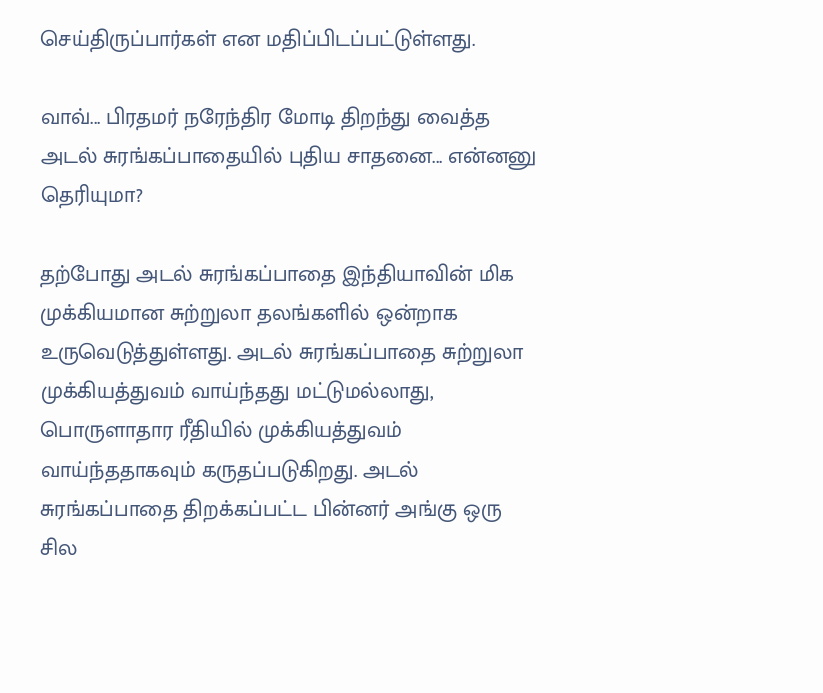செய்திருப்பார்கள் என மதிப்பிடப்பட்டுள்ளது.

வாவ்... பிரதமர் நரேந்திர மோடி திறந்து வைத்த அடல் சுரங்கப்பாதையில் புதிய சாதனை... என்னனு தெரியுமா?

தற்போது அடல் சுரங்கப்பாதை இந்தியாவின் மிக முக்கியமான சுற்றுலா தலங்களில் ஒன்றாக உருவெடுத்துள்ளது. அடல் சுரங்கப்பாதை சுற்றுலா முக்கியத்துவம் வாய்ந்தது மட்டுமல்லாது, பொருளாதார ரீதியில் முக்கியத்துவம் வாய்ந்ததாகவும் கருதப்படுகிறது. அடல் சுரங்கப்பாதை திறக்கப்பட்ட பின்னர் அங்கு ஒரு சில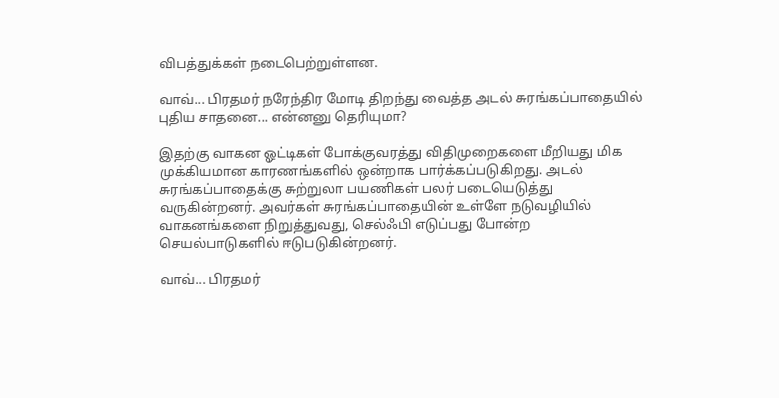விபத்துக்கள் நடைபெற்றுள்ளன.

வாவ்... பிரதமர் நரேந்திர மோடி திறந்து வைத்த அடல் சுரங்கப்பாதையில் புதிய சாதனை... என்னனு தெரியுமா?

இதற்கு வாகன ஓட்டிகள் போக்குவரத்து விதிமுறைகளை மீறியது மிக முக்கியமான காரணங்களில் ஒன்றாக பார்க்கப்படுகிறது. அடல் சுரங்கப்பாதைக்கு சுற்றுலா பயணிகள் பலர் படையெடுத்து வருகின்றனர். அவர்கள் சுரங்கப்பாதையின் உள்ளே நடுவழியில் வாகனங்களை நிறுத்துவது, செல்ஃபி எடுப்பது போன்ற செயல்பாடுகளில் ஈடுபடுகின்றனர்.

வாவ்... பிரதமர்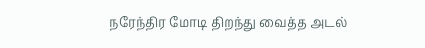நரேந்திர மோடி திறந்து வைத்த அடல்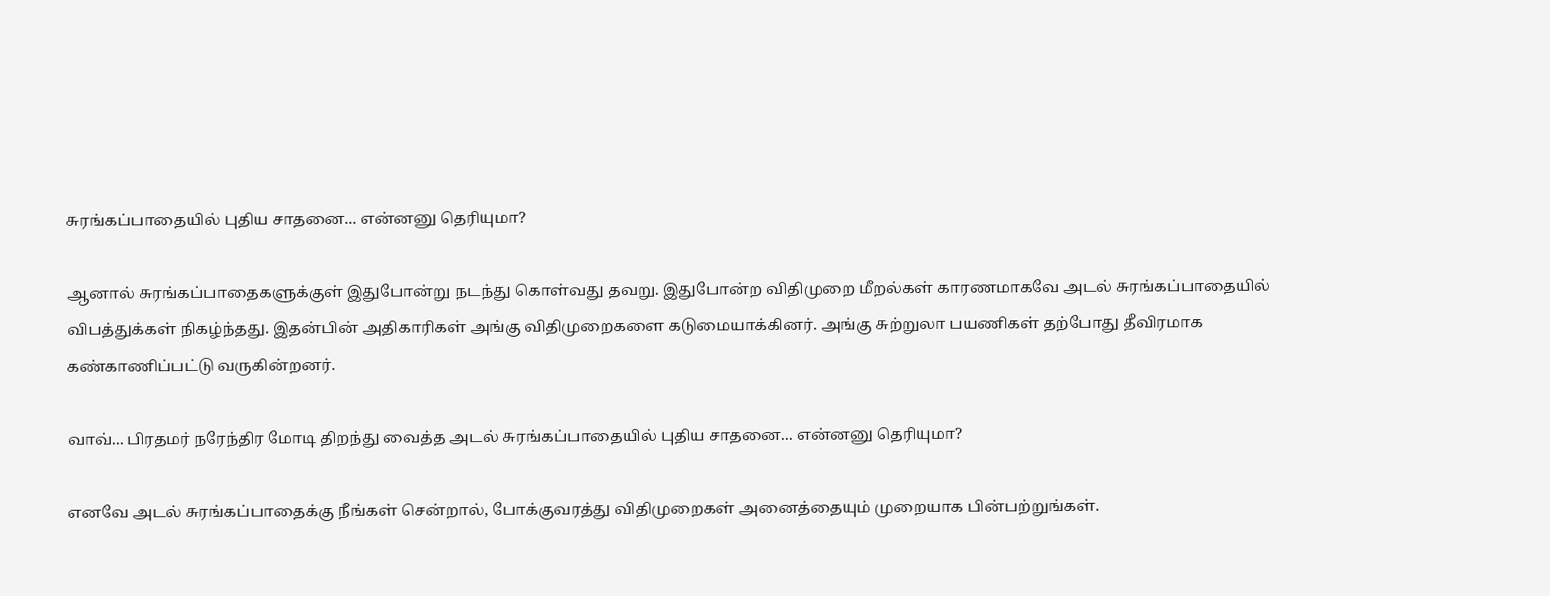சுரங்கப்பாதையில் புதிய சாதனை... என்னனு தெரியுமா?

ஆனால் சுரங்கப்பாதைகளுக்குள் இதுபோன்று நடந்து கொள்வது தவறு. இதுபோன்ற விதிமுறை மீறல்கள் காரணமாகவே அடல் சுரங்கப்பாதையில் விபத்துக்கள் நிகழ்ந்தது. இதன்பின் அதிகாரிகள் அங்கு விதிமுறைகளை கடுமையாக்கினர். அங்கு சுற்றுலா பயணிகள் தற்போது தீவிரமாக கண்காணிப்பட்டு வருகின்றனர்.

வாவ்... பிரதமர் நரேந்திர மோடி திறந்து வைத்த அடல் சுரங்கப்பாதையில் புதிய சாதனை... என்னனு தெரியுமா?

எனவே அடல் சுரங்கப்பாதைக்கு நீங்கள் சென்றால், போக்குவரத்து விதிமுறைகள் அனைத்தையும் முறையாக பின்பற்றுங்கள்.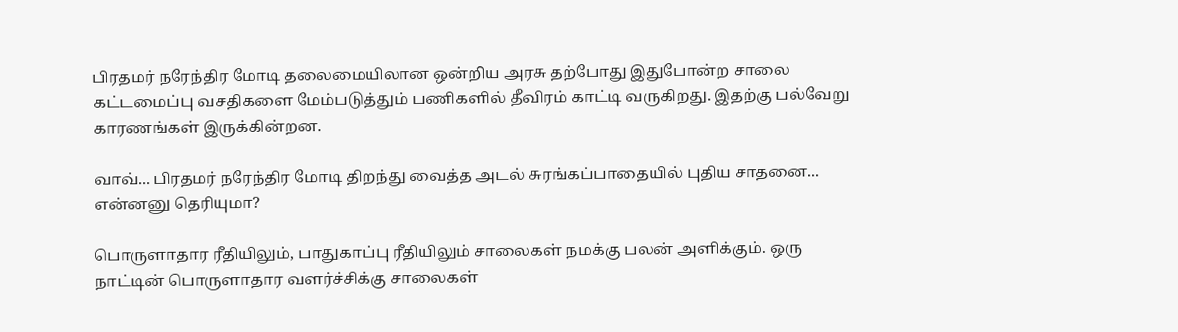பிரதமர் நரேந்திர மோடி தலைமையிலான ஒன்றிய அரசு தற்போது இதுபோன்ற சாலை கட்டமைப்பு வசதிகளை மேம்படுத்தும் பணிகளில் தீவிரம் காட்டி வருகிறது. இதற்கு பல்வேறு காரணங்கள் இருக்கின்றன.

வாவ்... பிரதமர் நரேந்திர மோடி திறந்து வைத்த அடல் சுரங்கப்பாதையில் புதிய சாதனை... என்னனு தெரியுமா?

பொருளாதார ரீதியிலும், பாதுகாப்பு ரீதியிலும் சாலைகள் நமக்கு பலன் அளிக்கும். ஒரு நாட்டின் பொருளாதார வளர்ச்சிக்கு சாலைகள்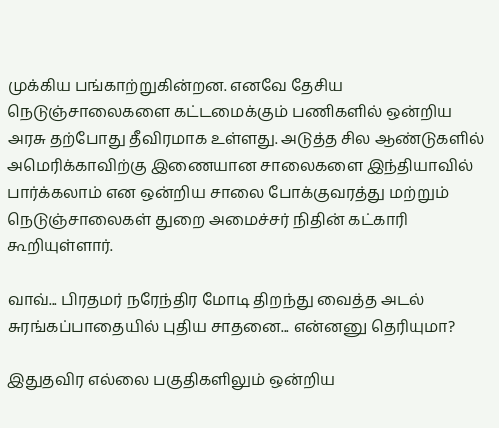முக்கிய பங்காற்றுகின்றன. எனவே தேசிய நெடுஞ்சாலைகளை கட்டமைக்கும் பணிகளில் ஒன்றிய அரசு தற்போது தீவிரமாக உள்ளது. அடுத்த சில ஆண்டுகளில் அமெரிக்காவிற்கு இணையான சாலைகளை இந்தியாவில் பார்க்கலாம் என ஒன்றிய சாலை போக்குவரத்து மற்றும் நெடுஞ்சாலைகள் துறை அமைச்சர் நிதின் கட்காரி கூறியுள்ளார்.

வாவ்... பிரதமர் நரேந்திர மோடி திறந்து வைத்த அடல் சுரங்கப்பாதையில் புதிய சாதனை... என்னனு தெரியுமா?

இதுதவிர எல்லை பகுதிகளிலும் ஒன்றிய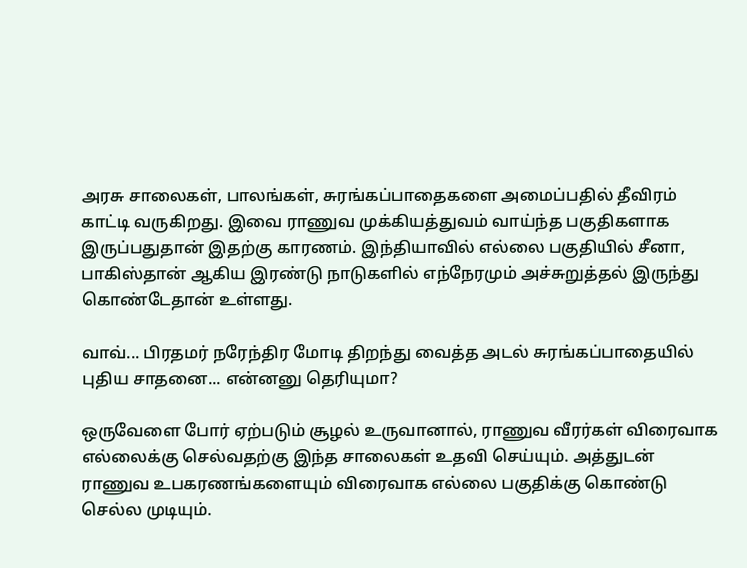அரசு சாலைகள், பாலங்கள், சுரங்கப்பாதைகளை அமைப்பதில் தீவிரம் காட்டி வருகிறது. இவை ராணுவ முக்கியத்துவம் வாய்ந்த பகுதிகளாக இருப்பதுதான் இதற்கு காரணம். இந்தியாவில் எல்லை பகுதியில் சீனா, பாகிஸ்தான் ஆகிய இரண்டு நாடுகளில் எந்நேரமும் அச்சுறுத்தல் இருந்து கொண்டேதான் உள்ளது.

வாவ்... பிரதமர் நரேந்திர மோடி திறந்து வைத்த அடல் சுரங்கப்பாதையில் புதிய சாதனை... என்னனு தெரியுமா?

ஒருவேளை போர் ஏற்படும் சூழல் உருவானால், ராணுவ வீரர்கள் விரைவாக எல்லைக்கு செல்வதற்கு இந்த சாலைகள் உதவி செய்யும். அத்துடன் ராணுவ உபகரணங்களையும் விரைவாக எல்லை பகுதிக்கு கொண்டு செல்ல முடியும்.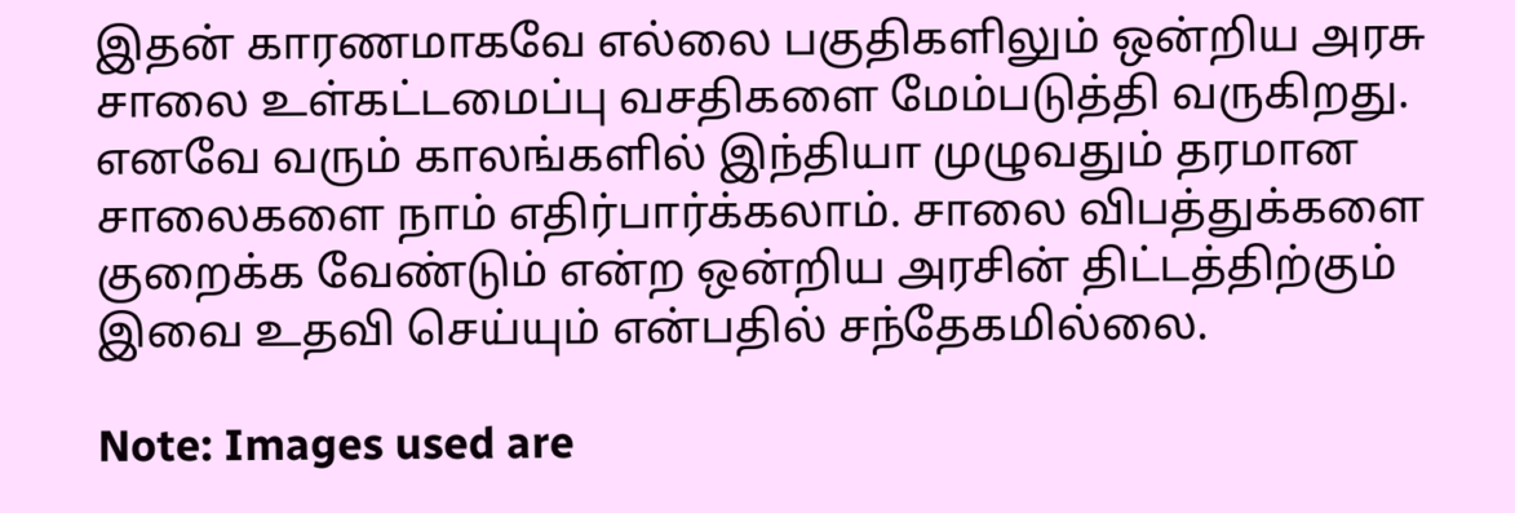இதன் காரணமாகவே எல்லை பகுதிகளிலும் ஒன்றிய அரசு சாலை உள்கட்டமைப்பு வசதிகளை மேம்படுத்தி வருகிறது. எனவே வரும் காலங்களில் இந்தியா முழுவதும் தரமான சாலைகளை நாம் எதிர்பார்க்கலாம். சாலை விபத்துக்களை குறைக்க வேண்டும் என்ற ஒன்றிய அரசின் திட்டத்திற்கும் இவை உதவி செய்யும் என்பதில் சந்தேகமில்லை.

Note: Images used are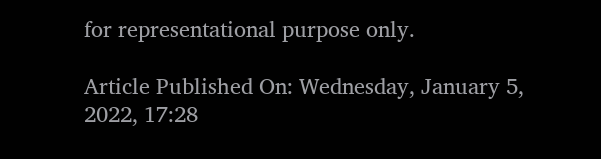for representational purpose only.

Article Published On: Wednesday, January 5, 2022, 17:28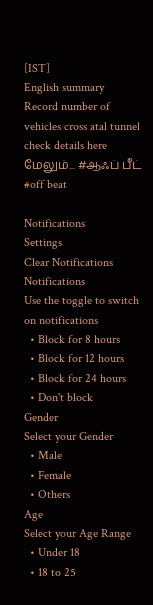[IST]
English summary
Record number of vehicles cross atal tunnel check details here
மேலும்... #ஆஃப் பீட் #off beat

Notifications
Settings
Clear Notifications
Notifications
Use the toggle to switch on notifications
  • Block for 8 hours
  • Block for 12 hours
  • Block for 24 hours
  • Don't block
Gender
Select your Gender
  • Male
  • Female
  • Others
Age
Select your Age Range
  • Under 18
  • 18 to 25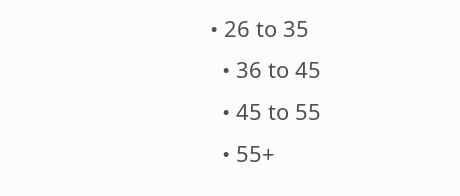• 26 to 35
  • 36 to 45
  • 45 to 55
  • 55+